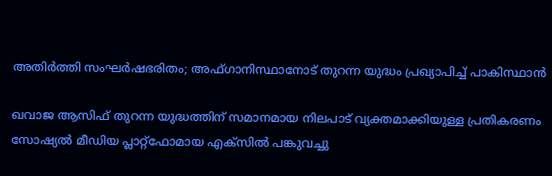അതിർത്തി സംഘർഷഭരിതം; അഫ്ഗാനിസ്ഥാനോട് തുറന്ന യുദ്ധം പ്രഖ്യാപിച്ച് പാകിസ്ഥാൻ

ഖവാജ ആസിഫ് തുറന്ന യുദ്ധത്തിന് സമാനമായ നിലപാട് വ്യക്തമാക്കിയുള്ള പ്രതികരണം സോഷ്യൽ മീഡിയ പ്ലാറ്റ്‌ഫോമായ എക്‌സിൽ പങ്കുവച്ചു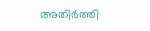അതിർത്തി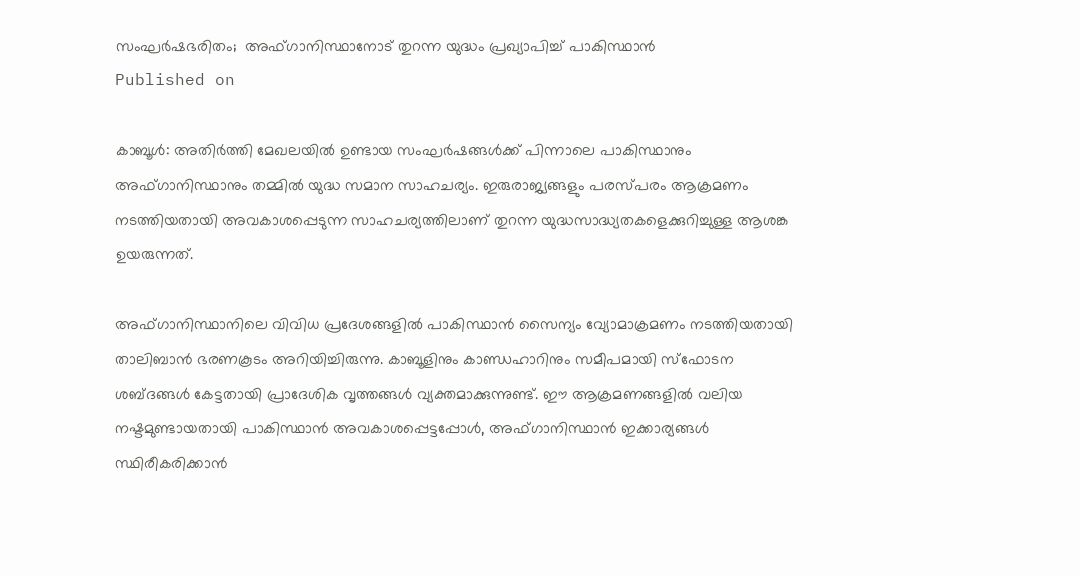സംഘർഷഭരിതം;  അഫ്ഗാനിസ്ഥാനോട് തുറന്ന യുദ്ധം പ്രഖ്യാപിച്ച് പാകിസ്ഥാൻ
Published on

കാബൂൾ: അതിർത്തി മേഖലയിൽ ഉണ്ടായ സംഘർഷങ്ങൾക്ക് പിന്നാലെ പാകിസ്ഥാനും അഫ്ഗാനിസ്ഥാനും തമ്മില്‍ യുദ്ധ സമാന സാഹചര്യം. ഇരുരാജ്യങ്ങളും പരസ്പരം ആക്രമണം നടത്തിയതായി അവകാശപ്പെടുന്ന സാഹചര്യത്തിലാണ് തുറന്ന യുദ്ധസാദ്ധ്യതകളെക്കുറിച്ചുള്ള ആശങ്ക ഉയരുന്നത്.

അഫ്ഗാനിസ്ഥാനിലെ വിവിധ പ്രദേശങ്ങളിൽ പാകിസ്ഥാൻ സൈന്യം വ്യോമാക്രമണം നടത്തിയതായി താലിബാൻ ഭരണകൂടം അറിയിച്ചിരുന്നു. കാബൂളിനും കാണ്ഡഹാറിനും സമീപമായി സ്‌ഫോടന ശബ്ദങ്ങൾ കേട്ടതായി പ്രാദേശിക വൃത്തങ്ങൾ വ്യക്തമാക്കുന്നുണ്ട്. ഈ ആക്രമണങ്ങളിൽ വലിയ നഷ്ടമുണ്ടായതായി പാകിസ്ഥാൻ അവകാശപ്പെട്ടപ്പോൾ, അഫ്ഗാനിസ്ഥാന്‍ ഇക്കാര്യങ്ങള്‍ സ്ഥിരീകരിക്കാന്‍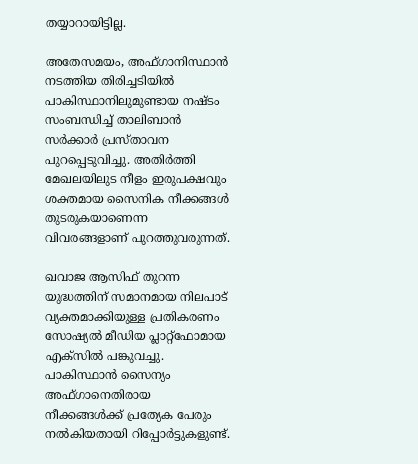തയ്യാറായിട്ടില്ല.

അതേസമയം, അഫ്ഗാനിസ്ഥാൻ നടത്തിയ തിരിച്ചടിയിൽ പാകിസ്ഥാനിലുമുണ്ടായ നഷ്ടം സംബന്ധിച്ച് താലിബാൻ സർക്കാർ പ്രസ്താവന പുറപ്പെടുവിച്ചു. അതിർത്തി മേഖലയിലുട നീളം ഇരുപക്ഷവും ശക്തമായ സൈനിക നീക്കങ്ങൾ തുടരുകയാണെന്ന വിവരങ്ങളാണ് പുറത്തുവരുന്നത്.

ഖവാജ ആസിഫ് തുറന്ന യുദ്ധത്തിന് സമാനമായ നിലപാട് വ്യക്തമാക്കിയുള്ള പ്രതികരണം സോഷ്യൽ മീഡിയ പ്ലാറ്റ്‌ഫോമായ എക്‌സിൽ പങ്കുവച്ചു. പാകിസ്ഥാൻ സൈന്യം അഫ്ഗാനെതിരായ നീക്കങ്ങൾക്ക് പ്രത്യേക പേരും നൽകിയതായി റിപ്പോർട്ടുകളുണ്ട്.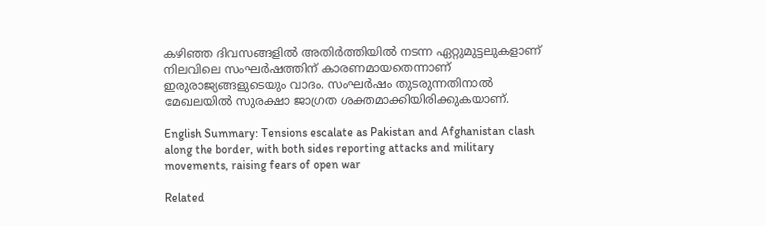കഴിഞ്ഞ ദിവസങ്ങളിൽ അതിർത്തിയിൽ നടന്ന ഏറ്റുമുട്ടലുകളാണ് നിലവിലെ സംഘർഷത്തിന് കാരണമായതെന്നാണ് ഇരുരാജ്യങ്ങളുടെയും വാദം. സംഘർഷം തുടരുന്നതിനാൽ മേഖലയിൽ സുരക്ഷാ ജാഗ്രത ശക്തമാക്കിയിരിക്കുകയാണ്.

English Summary: Tensions escalate as Pakistan and Afghanistan clash along the border, with both sides reporting attacks and military movements, raising fears of open war

Related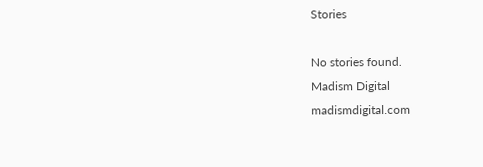Stories

No stories found.
Madism Digital
madismdigital.com